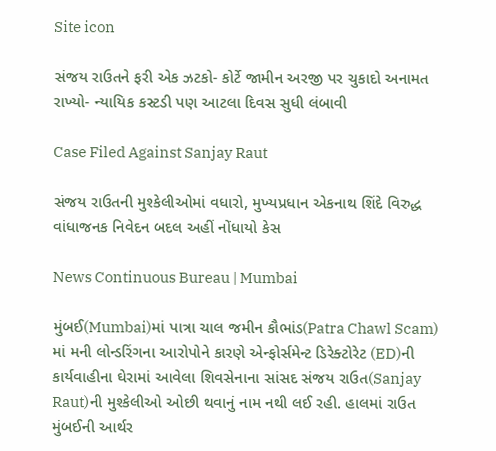Site icon

સંજય રાઉતને ફરી એક ઝટકો- કોર્ટે જામીન અરજી પર ચુકાદો અનામત રાખ્યો- ન્યાયિક કસ્ટડી પણ આટલા દિવસ સુધી લંબાવી

Case Filed Against Sanjay Raut

સંજય રાઉતની મુશ્કેલીઓમાં વધારો, મુખ્યપ્રધાન એકનાથ શિંદે વિરુદ્ધ વાંધાજનક નિવેદન બદલ અહીં નોંધાયો કેસ

News Continuous Bureau | Mumbai

મુંબઈ(Mumbai)માં પાત્રા ચાલ જમીન કૌભાંડ(Patra Chawl Scam) માં મની લોન્ડરિંગના આરોપોને કારણે એન્ફોર્સમેન્ટ ડિરેક્ટોરેટ (ED)ની કાર્યવાહીના ઘેરામાં આવેલા શિવસેનાના સાંસદ સંજય રાઉત(Sanjay Raut)ની મુશ્કેલીઓ ઓછી થવાનું નામ નથી લઈ રહી. હાલમાં રાઉત મુંબઈની આર્થર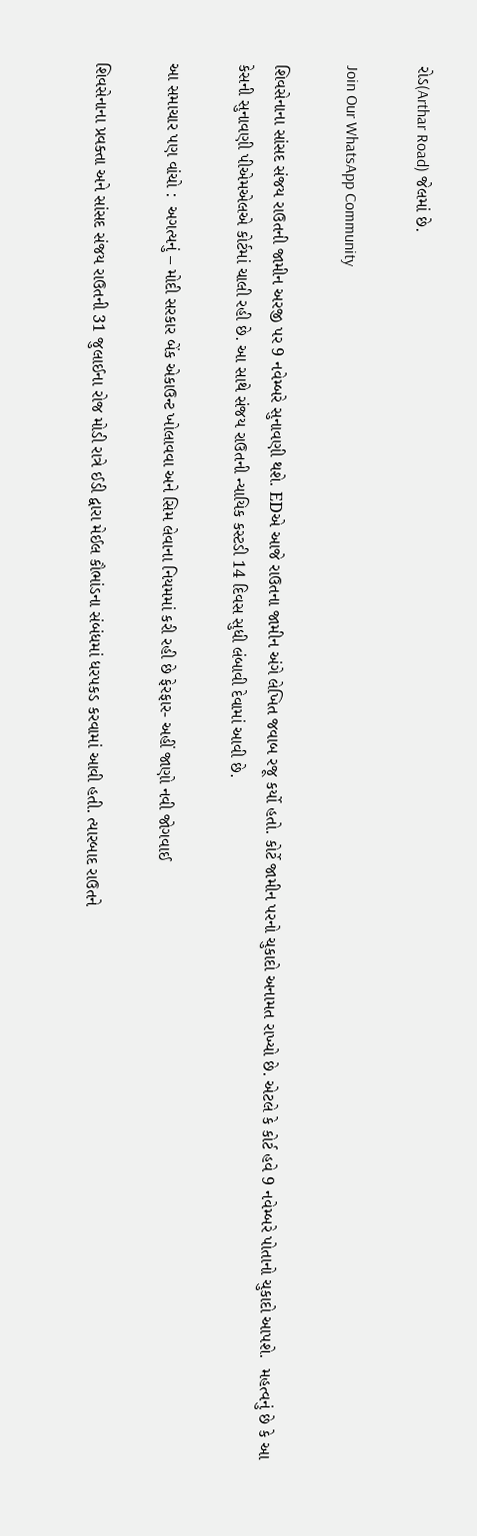રોડ(Arthar Road) જેલમાં છે.

Join Our WhatsApp Community

શિવસેનાના સાંસદ સંજય રાઉતની જામીન અરજી પર 9 નવેમ્બરે સુનાવણી થશે. EDએ આજે રાઉતના જામીન અંગે લેખિત જવાબ રજૂ કર્યો હતો. કોર્ટે જામીન પરનો ચુકાદો અનામત રાખ્યો છે. એટલે કે કોર્ટ હવે 9 નવેમ્બરે પોતાનો ચુકાદો આપશે.  મહત્વનું છે કે આ કેસની સુનાવણી પીએમએલએ કોર્ટમાં ચાલી રહી છે. આ સાથે સંજય રાઉતની ન્યાયિક કસ્ટડી 14 દિવસ સુધી લંબાવી દેવામાં આવી છે.

આ સમાચાર પણ વાંચો :  અગત્યનું – મોદી સરકાર બેંક એકાઉન્ટ ખોલાવવા અને સિમ લેવાના નિયમમાં કરી રહી છે ફેરફાર- અહીં જાણો નવી જોગવાઈ

શિવસેનાના પ્રવક્તા અને સાંસદ સંજય રાઉતની 31 જુલાઈના રોજ મોડી રાત્રે ઈડી દ્વારા મેઈલ કૌભાંડના સંબંધમાં ધરપકડ કરવામાં આવી હતી. ત્યારબાદ રાઉતને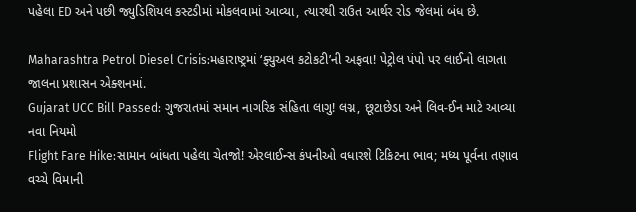પહેલા ED અને પછી જ્યુડિશિયલ કસ્ટડીમાં મોકલવામાં આવ્યા, ત્યારથી રાઉત આર્થર રોડ જેલમાં બંધ છે.

Maharashtra Petrol Diesel Crisis:મહારાષ્ટ્રમાં ‘ફ્યુઅલ કટોકટી’ની અફવા! પેટ્રોલ પંપો પર લાઈનો લાગતા જાલના પ્રશાસન એક્શનમાં.
Gujarat UCC Bill Passed: ગુજરાતમાં સમાન નાગરિક સંહિતા લાગુ! લગ્ન, છૂટાછેડા અને લિવ-ઈન માટે આવ્યા નવા નિયમો
Flight Fare Hike:સામાન બાંધતા પહેલા ચેતજો! એરલાઈન્સ કંપનીઓ વધારશે ટિકિટના ભાવ; મધ્ય પૂર્વના તણાવ વચ્ચે વિમાની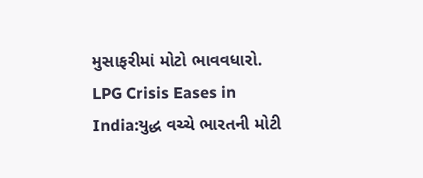મુસાફરીમાં મોટો ભાવવધારો.
LPG Crisis Eases in India:યુદ્ધ વચ્ચે ભારતની મોટી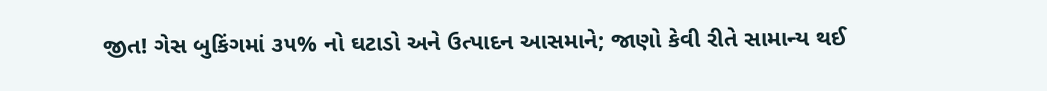જીત! ગેસ બુકિંગમાં ૩૫% નો ઘટાડો અને ઉત્પાદન આસમાને; જાણો કેવી રીતે સામાન્ય થઈ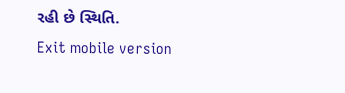રહી છે સ્થિતિ.
Exit mobile version